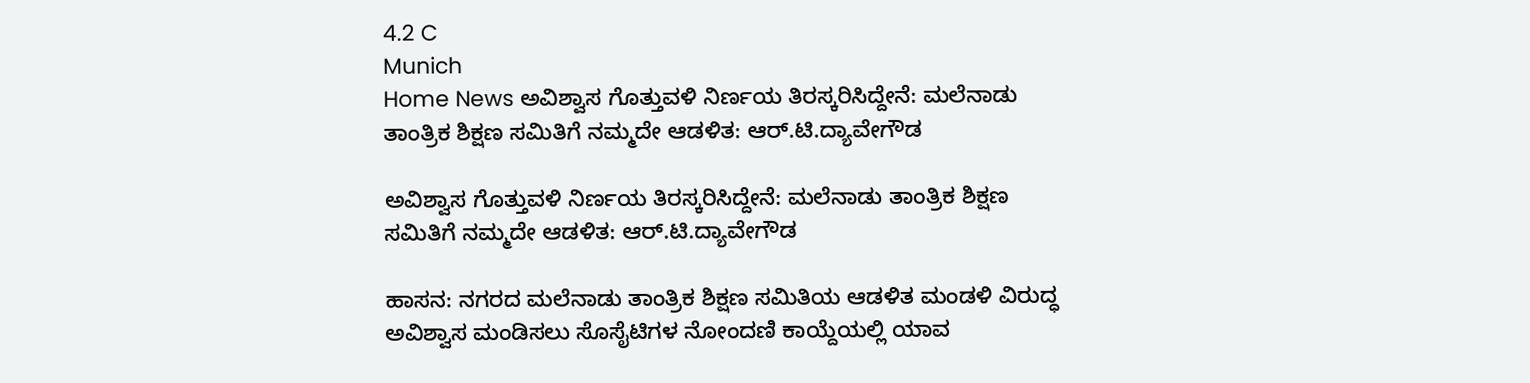4.2 C
Munich
Home News ಅವಿಶ್ವಾಸ ಗೊತ್ತುವಳಿ ನಿರ್ಣಯ ತಿರಸ್ಕರಿಸಿದ್ದೇನೆ: ಮಲೆನಾಡು ತಾಂತ್ರಿಕ ಶಿಕ್ಷಣ ಸಮಿತಿಗೆ ನಮ್ಮದೇ ಆಡಳಿತ: ಆರ್.ಟಿ.ದ್ಯಾವೇಗೌಡ

ಅವಿಶ್ವಾಸ ಗೊತ್ತುವಳಿ ನಿರ್ಣಯ ತಿರಸ್ಕರಿಸಿದ್ದೇನೆ: ಮಲೆನಾಡು ತಾಂತ್ರಿಕ ಶಿಕ್ಷಣ ಸಮಿತಿಗೆ ನಮ್ಮದೇ ಆಡಳಿತ: ಆರ್.ಟಿ.ದ್ಯಾವೇಗೌಡ

ಹಾಸನ: ನಗರದ ಮಲೆನಾಡು ತಾಂತ್ರಿಕ ಶಿಕ್ಷಣ ಸಮಿತಿಯ ಆಡಳಿತ ಮಂಡಳಿ ವಿರುದ್ಧ ಅವಿಶ್ವಾಸ ಮಂಡಿಸಲು ಸೊಸೈಟಿಗಳ ನೋಂದಣಿ ಕಾಯ್ದೆಯಲ್ಲಿ ಯಾವ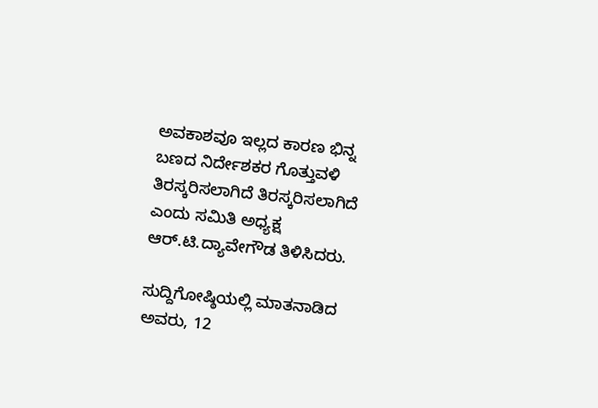ಅವಕಾಶವೂ ಇಲ್ಲದ ಕಾರಣ ಭಿನ್ನ ಬಣದ ನಿರ್ದೇಶಕರ ಗೊತ್ತುವಳಿ ತಿರಸ್ಕರಿಸಲಾಗಿದೆ ತಿರಸ್ಕರಿಸಲಾಗಿದೆ ಎಂದು ಸಮಿತಿ ಅಧ್ಯಕ್ಷ ಆರ್.ಟಿ.ದ್ಯಾವೇಗೌಡ ತಿಳಿಸಿದರು.

ಸುದ್ದಿಗೋಷ್ಠಿಯಲ್ಲಿ ಮಾತನಾಡಿದ ಅವರು, 12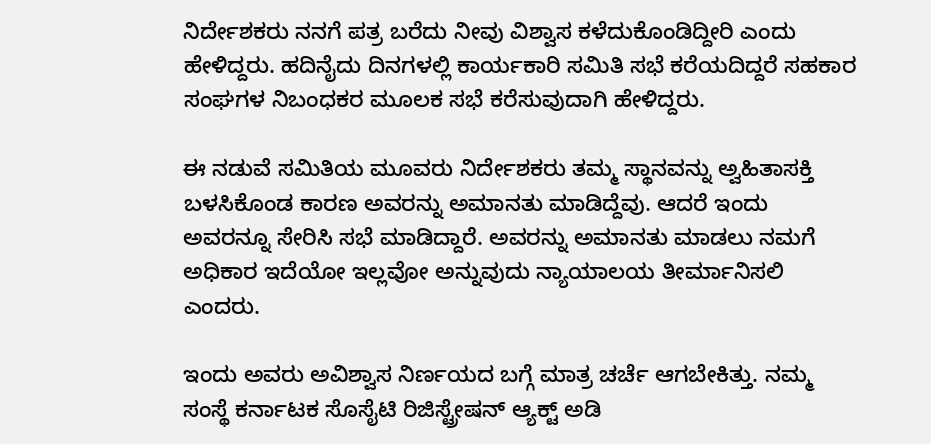ನಿರ್ದೇಶಕರು ನನಗೆ ಪತ್ರ ಬರೆದು ನೀವು ವಿಶ್ವಾಸ ಕಳೆದುಕೊಂಡಿದ್ದೀರಿ ಎಂದು ಹೇಳಿದ್ದರು. ಹದಿನೈದು ದಿನಗಳಲ್ಲಿ ಕಾರ್ಯಕಾರಿ ಸಮಿತಿ ಸಭೆ ಕರೆಯದಿದ್ದರೆ ಸಹಕಾರ ಸಂಘಗಳ ನಿಬಂಧಕರ ಮೂಲಕ ಸಭೆ ಕರೆಸುವುದಾಗಿ ಹೇಳಿದ್ದರು.

ಈ ನಡುವೆ ಸಮಿತಿಯ ಮೂವರು ನಿರ್ದೇಶಕರು ತಮ್ಮ ಸ್ಥಾನವನ್ನು ಅ್ವಹಿತಾಸಕ್ತಿ ಬಳಸಿಕೊಂಡ ಕಾರಣ ಅವರನ್ನು ಅಮಾನತು ಮಾಡಿದ್ದೆವು. ಆದರೆ ಇಂದು ಅವರನ್ನೂ ಸೇರಿಸಿ ಸಭೆ ಮಾಡಿದ್ದಾರೆ. ಅವರನ್ನು ಅಮಾನತು ಮಾಡಲು ನಮಗೆ ಅಧಿಕಾರ ಇದೆಯೋ ಇಲ್ಲವೋ ಅನ್ನುವುದು ನ್ಯಾಯಾಲಯ ತೀರ್ಮಾನಿಸಲಿ ಎಂದರು.

ಇಂದು ಅವರು ಅವಿಶ್ವಾಸ ನಿರ್ಣಯದ ಬಗ್ಗೆ ಮಾತ್ರ ಚರ್ಚೆ ಆಗಬೇಕಿತ್ತು. ನಮ್ಮ ಸಂಸ್ಥೆ ಕರ್ನಾಟಕ ಸೊಸೈಟಿ ರಿಜಿಸ್ಟ್ರೇಷನ್ ಆ್ಯಕ್ಟ್ ಅಡಿ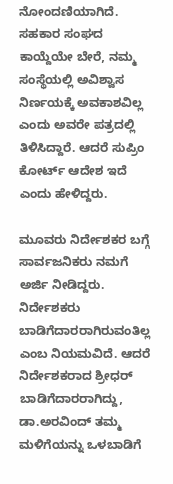ನೋಂದಣಿಯಾಗಿದೆ. ಸಹಕಾರ ಸಂಘದ ಕಾಯ್ದೆಯೇ ಬೇರೆ, ನಮ್ಮ ಸಂಸ್ಥೆಯಲ್ಲಿ ಅವಿಶ್ವಾಸ ನಿರ್ಣಯಕ್ಕೆ ಅವಕಾಶವಿಲ್ಲ ಎಂದು ಅವರೇ ಪತ್ರದಲ್ಲಿ ತಿಳಿಸಿದ್ದಾರೆ. ಆದರೆ ಸುಪ್ರಿಂ ಕೋರ್ಟ್ ಆದೇಶ ಇದೆ ಎಂದು ಹೇಳಿದ್ದರು.

ಮೂವರು ನಿರ್ದೇಶಕರ ಬಗ್ಗೆ ಸಾರ್ವಜನಿಕರು ನಮಗೆ ಅರ್ಜಿ ನೀಡಿದ್ದರು. ನಿರ್ದೇಶಕರು ಬಾಡಿಗೆದಾರರಾಗಿರುವಂತಿಲ್ಲ ಎಂಬ ನಿಯಮವಿದೆ. ಆದರೆ ನಿರ್ದೇಶಕರಾದ ಶ್ರೀಧರ್ ಬಾಡಿಗೆದಾರರಾಗಿದ್ದು, ಡಾ.ಅರವಿಂದ್ ತಮ್ಮ ಮಳಿಗೆಯನ್ನು ಒಳಬಾಡಿಗೆ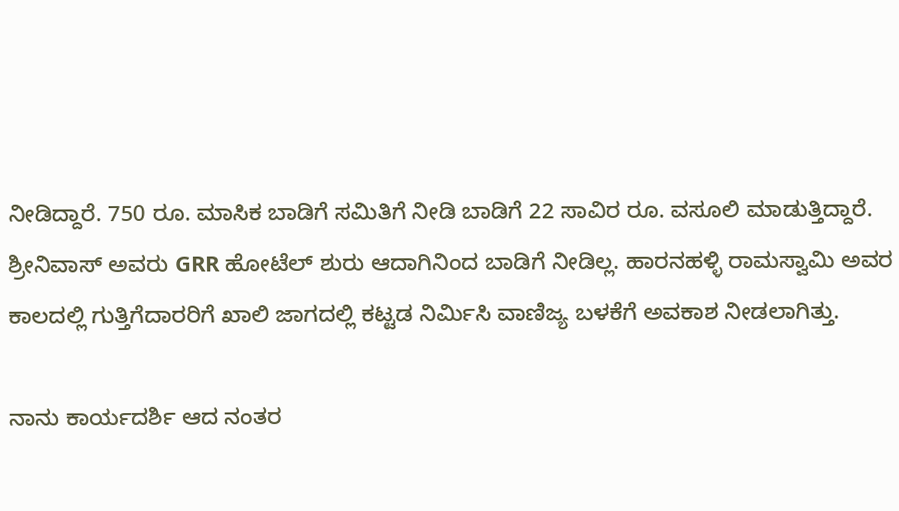ನೀಡಿದ್ದಾರೆ. 750 ರೂ. ಮಾಸಿಕ ಬಾಡಿಗೆ ಸಮಿತಿಗೆ ನೀಡಿ ಬಾಡಿಗೆ 22 ಸಾವಿರ ರೂ. ವಸೂಲಿ ಮಾಡುತ್ತಿದ್ದಾರೆ. ಶ್ರೀನಿವಾಸ್ ಅವರು GRR ಹೋಟೆಲ್ ಶುರು ಆದಾಗಿನಿಂದ ಬಾಡಿಗೆ ನೀಡಿಲ್ಲ. ಹಾರನಹಳ್ಳಿ ರಾಮಸ್ವಾಮಿ ಅವರ ಕಾಲದಲ್ಲಿ ಗುತ್ತಿಗೆದಾರರಿಗೆ ಖಾಲಿ ಜಾಗದಲ್ಲಿ ಕಟ್ಟಡ ನಿರ್ಮಿಸಿ ವಾಣಿಜ್ಯ ಬಳಕೆಗೆ ಅವಕಾಶ ನೀಡಲಾಗಿತ್ತು.

ನಾನು ಕಾರ್ಯದರ್ಶಿ ಆದ ನಂತರ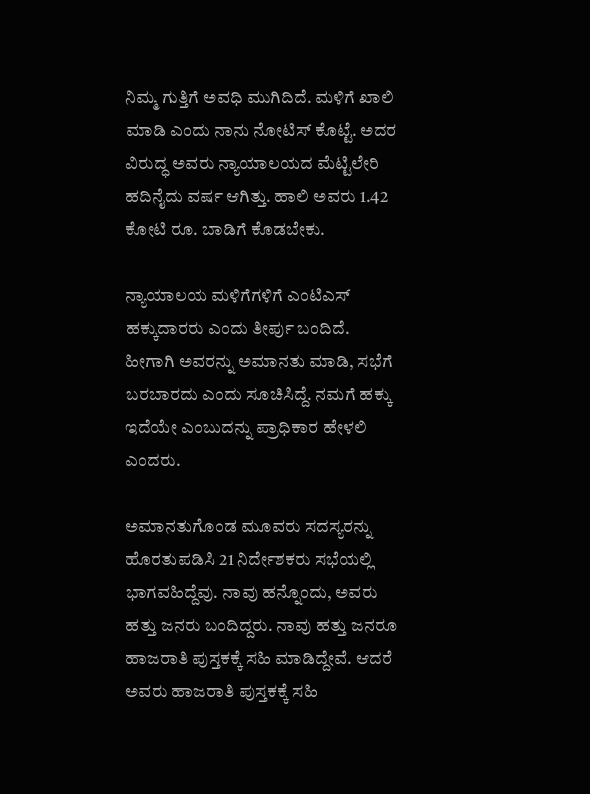ನಿಮ್ಮ ಗುತ್ತಿಗೆ ಅವಧಿ ಮುಗಿದಿದೆ. ಮಳಿಗೆ ಖಾಲಿ ಮಾಡಿ ಎಂದು ನಾನು ನೋಟಿಸ್ ಕೊಟ್ಟೆ. ಅದರ ವಿರುದ್ಧ ಅವರು ನ್ಯಾಯಾಲಯದ ಮೆಟ್ಟಿಲೇರಿ ಹದಿನೈದು ವರ್ಷ ಆಗಿತ್ತು. ಹಾಲಿ ಅವರು 1.42 ಕೋಟಿ ರೂ. ಬಾಡಿಗೆ ಕೊಡಬೇಕು.

ನ್ಯಾಯಾಲಯ ಮಳಿಗೆಗಳಿಗೆ ಎಂಟಿಎಸ್ ಹಕ್ಕುದಾರರು ಎಂದು ತೀರ್ಪು ಬಂದಿದೆ. ಹೀಗಾಗಿ ಅವರನ್ನು ಅಮಾನತು ಮಾಡಿ, ಸಭೆಗೆ ಬರಬಾರದು ಎಂದು ಸೂಚಿಸಿದ್ದೆ. ನಮಗೆ ಹಕ್ಕು ಇದೆಯೇ ಎಂಬುದನ್ನು ಪ್ರಾಧಿಕಾರ ಹೇಳಲಿ ಎಂದರು.

ಅಮಾನತುಗೊಂಡ ಮೂವರು ಸದಸ್ಯರನ್ನು ಹೊರತುಪಡಿಸಿ 21 ನಿರ್ದೇಶಕರು ಸಭೆಯಲ್ಲಿ ಭಾಗವಹಿದ್ದೆವು. ನಾವು ಹನ್ನೊಂದು, ಅವರು ಹತ್ತು ಜನರು ಬಂದಿದ್ದರು. ನಾವು ಹತ್ತು ಜನರೂ ಹಾಜರಾತಿ ಪುಸ್ತಕಕ್ಕೆ ಸಹಿ‌ ಮಾಡಿದ್ದೇವೆ. ಆದರೆ ಅವರು ಹಾಜರಾತಿ ಪುಸ್ತಕಕ್ಕೆ ಸಹಿ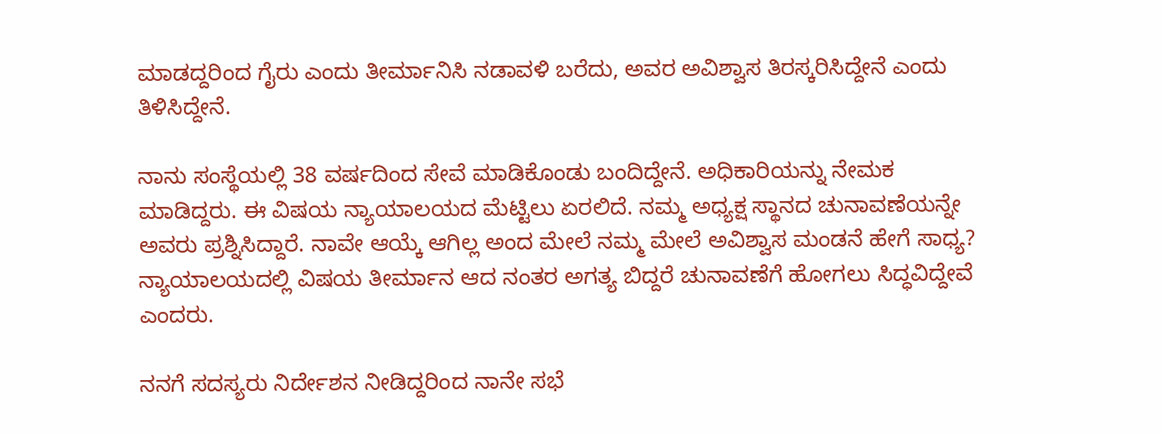ಮಾಡದ್ದರಿಂದ ಗೈರು ಎಂದು ತೀರ್ಮಾನಿಸಿ ನಡಾವಳಿ ಬರೆದು, ಅವರ ಅವಿಶ್ವಾಸ ತಿರಸ್ಕರಿಸಿದ್ದೇನೆ ಎಂದು ತಿಳಿಸಿದ್ದೇನೆ.

ನಾನು ಸಂಸ್ಥೆಯಲ್ಲಿ 38 ವರ್ಷದಿಂದ ಸೇವೆ ಮಾಡಿಕೊಂಡು ಬಂದಿದ್ದೇನೆ. ಅಧಿಕಾರಿಯನ್ನು ನೇಮಕ ಮಾಡಿದ್ದರು. ಈ ವಿಷಯ ನ್ಯಾಯಾಲಯದ ಮೆಟ್ಟಿಲು ಏರಲಿದೆ. ನಮ್ಮ ಅಧ್ಯಕ್ಷ ಸ್ಥಾನದ ಚುನಾವಣೆಯನ್ನೇ ಅವರು ಪ್ರಶ್ನಿಸಿದ್ದಾರೆ. ನಾವೇ ಆಯ್ಕೆ ಆಗಿಲ್ಲ ಅಂದ ಮೇಲೆ ನಮ್ಮ ಮೇಲೆ ಅವಿಶ್ವಾಸ ಮಂಡನೆ ಹೇಗೆ ಸಾಧ್ಯ? ನ್ಯಾಯಾಲಯದಲ್ಲಿ ವಿಷಯ ತೀರ್ಮಾನ ಆದ ನಂತರ ಅಗತ್ಯ ಬಿದ್ದರೆ ಚುನಾವಣೆಗೆ ಹೋಗಲು ಸಿದ್ಧವಿದ್ದೇವೆ ಎಂದರು.

ನನಗೆ ಸದಸ್ಯರು ನಿರ್ದೇಶನ ನೀಡಿದ್ದರಿಂದ ನಾನೇ ಸಭೆ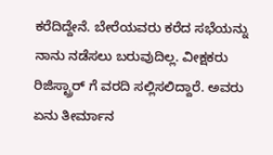ಕರೆದಿದ್ದೇನೆ. ಬೇರೆಯವರು ಕರೆದ ಸಭೆಯನ್ನು ನಾನು ನಡೆಸಲು ಬರುವುದಿಲ್ಲ. ವೀಕ್ಷಕರು ರಿಜಿಸ್ಟ್ರಾರ್ ಗೆ ವರದಿ ಸಲ್ಲಿಸಲಿದ್ದಾರೆ. ಅವರು ಏನು ತೀರ್ಮಾನ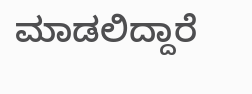ಮಾಡಲಿದ್ದಾರೆ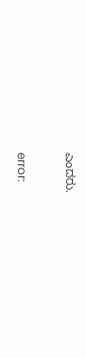ಎಂದರು.

error: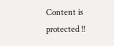Content is protected !!